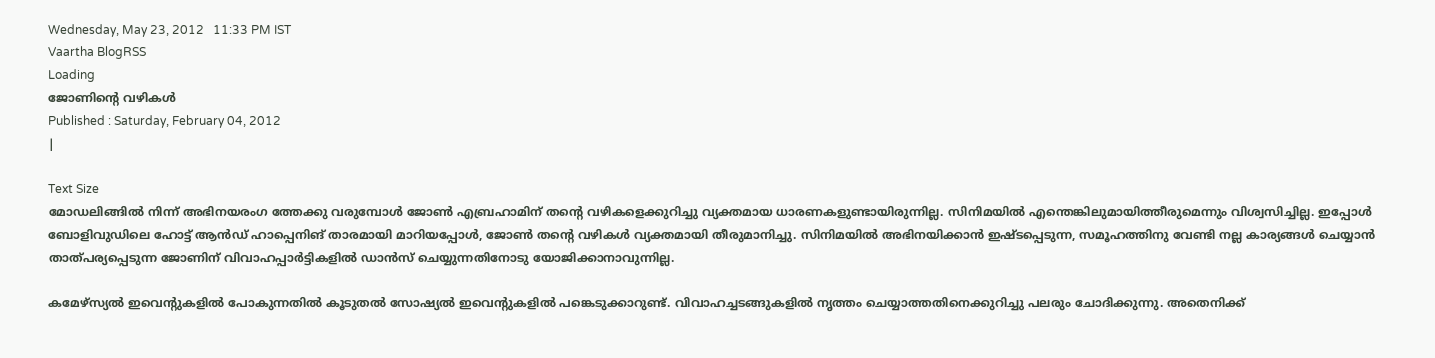Wednesday, May 23, 2012   11:33 PM IST
Vaartha BlogRSS
Loading
ജോണിന്‍റെ വഴികള്‍
Published : Saturday, February 04, 2012
|

Text Size
മോഡലിങ്ങില്‍ നിന്ന് അഭിനയരംഗ ത്തേക്കു വരുമ്പോള്‍ ജോണ്‍ എബ്രഹാമിന് തന്‍റെ വഴികളെക്കുറിച്ചു വ്യക്തമായ ധാരണകളുണ്ടായിരുന്നില്ല. സിനിമയില്‍ എന്തെങ്കിലുമായിത്തീരുമെന്നും വിശ്വസിച്ചില്ല. ഇപ്പോള്‍ ബോളിവുഡിലെ ഹോട്ട് ആന്‍ഡ് ഹാപ്പെനിങ് താരമായി മാറിയപ്പോള്‍, ജോണ്‍ തന്‍റെ വഴികള്‍ വ്യക്തമായി തീരുമാനിച്ചു. സിനിമയില്‍ അഭിനയിക്കാന്‍ ഇഷ്ടപ്പെടുന്ന, സമൂഹത്തിനു വേണ്ടി നല്ല കാര്യങ്ങള്‍ ചെയ്യാന്‍ താത്പര്യപ്പെടുന്ന ജോണിന് വിവാഹപ്പാര്‍ട്ടികളില്‍ ഡാന്‍സ് ചെയ്യുന്നതിനോടു യോജിക്കാനാവുന്നില്ല.

കമേഴ്സ്യല്‍ ഇവെന്‍റുകളില്‍ പോകുന്നതില്‍ കൂടുതല്‍ സോഷ്യല്‍ ഇവെന്‍റുകളില്‍ പങ്കെടുക്കാറുണ്ട്. വിവാഹച്ചടങ്ങുകളില്‍ നൃത്തം ചെയ്യാത്തതിനെക്കുറിച്ചു പലരും ചോദിക്കുന്നു. അതെനിക്ക്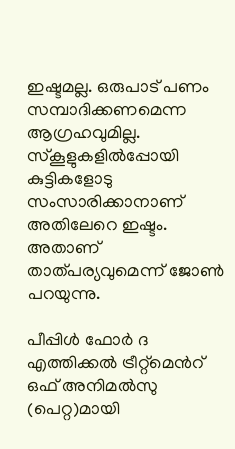ഇഷ്ടമല്ല. ഒരുപാട് പണം സമ്പാദിക്കണമെന്ന ആഗ്രഹവുമില്ല. സ്കൂളുകളില്‍പ്പോയി കുട്ടികളോടു സംസാരിക്കാനാണ് അതിലേറെ ഇഷ്ടം. അതാണ് താത്പര്യവുമെന്ന് ജോണ്‍ പറയുന്നു.

പീപ്പിള്‍ ഫോര്‍ ദ എത്തിക്കല്‍ ട്രീറ്റ്മെന്‍റ് ഒഫ് അനിമല്‍സു (പെറ്റ)മായി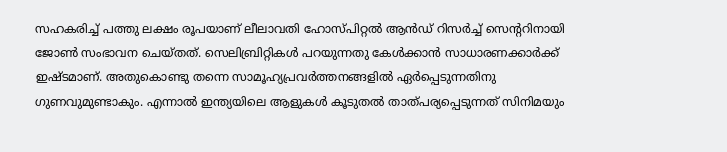സഹകരിച്ച് പത്തു ലക്ഷം രൂപയാണ് ലീലാവതി ഹോസ്പിറ്റല്‍ ആന്‍ഡ് റിസര്‍ച്ച് സെന്‍ററിനായി ജോണ്‍ സംഭാവന ചെയ്തത്. സെലിബ്രിറ്റികള്‍ പറയുന്നതു കേള്‍ക്കാന്‍ സാധാരണക്കാര്‍ക്ക് ഇഷ്ടമാണ്. അതുകൊണ്ടു തന്നെ സാമൂഹ്യപ്രവര്‍ത്തനങ്ങളില്‍ ഏര്‍പ്പെടുന്നതിനു ഗുണവുമുണ്ടാകും. എന്നാല്‍ ഇന്ത്യയിലെ ആളുകള്‍ കൂടുതല്‍ താത്പര്യപ്പെടുന്നത് സിനിമയും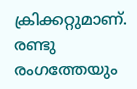ക്രിക്കറ്റുമാണ്. രണ്ടു രംഗത്തേയും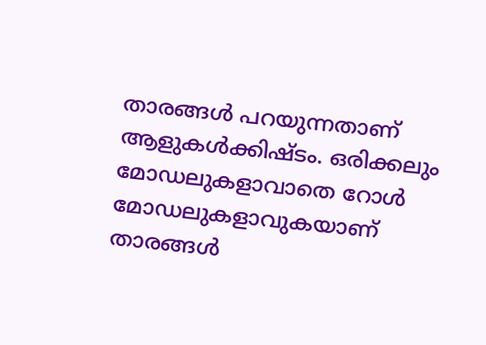താരങ്ങള്‍ പറയുന്നതാണ് ആളുകള്‍ക്കിഷ്ടം. ഒരിക്കലും മോഡലുകളാവാതെ റോള്‍ മോഡലുകളാവുകയാണ് താരങ്ങള്‍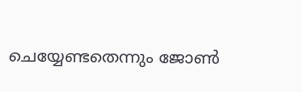ചെയ്യേണ്ടതെന്നും ജോണ്‍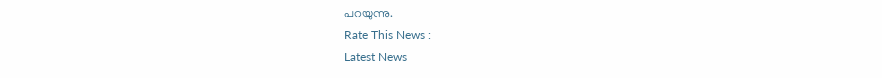പറയുന്നു.
Rate This News :
Latest News